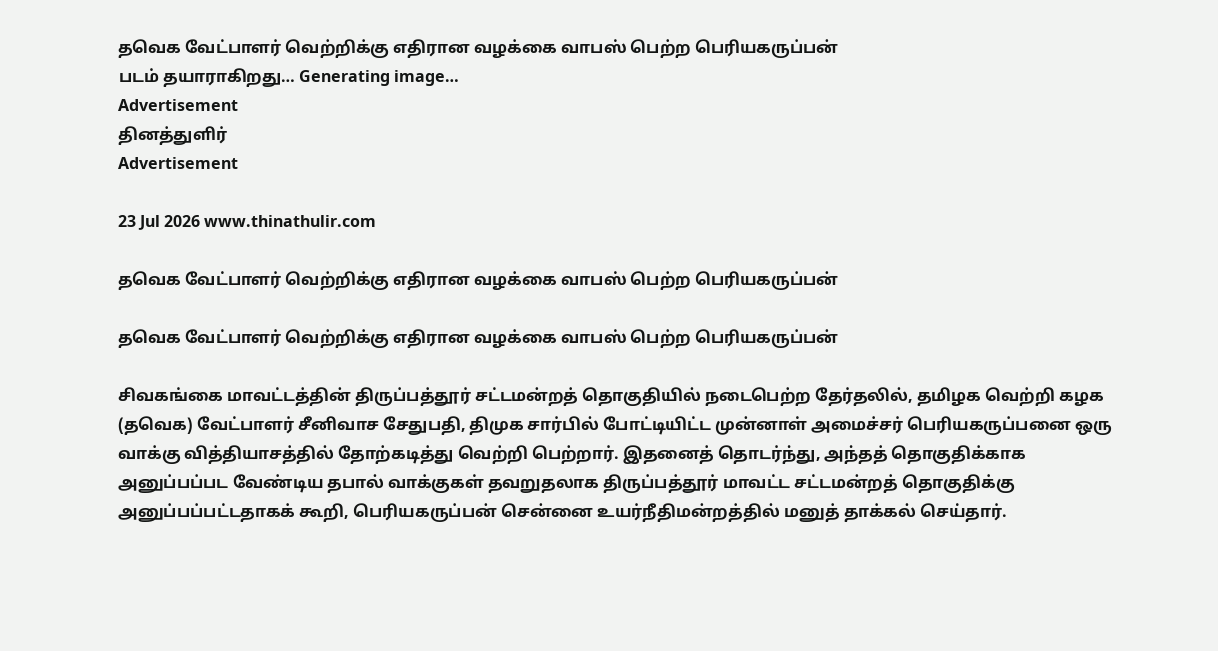தவெக வேட்பாளர் வெற்றிக்கு எதிரான வழக்கை வாபஸ் பெற்ற பெரியகருப்பன்
படம் தயாராகிறது… Generating image…
Advertisement
தினத்துளிர்
Advertisement

23 Jul 2026 www.thinathulir.com

தவெக வேட்பாளர் வெற்றிக்கு எதிரான வழக்கை வாபஸ் பெற்ற பெரியகருப்பன்

தவெக வேட்பாளர் வெற்றிக்கு எதிரான வழக்கை வாபஸ் பெற்ற பெரியகருப்பன்

சிவகங்கை மாவட்டத்தின் திருப்பத்தூர் சட்டமன்றத் தொகுதியில் நடைபெற்ற தேர்தலில், தமிழக வெற்றி கழக (தவெக) வேட்பாளர் சீனிவாச சேதுபதி, திமுக சார்பில் போட்டியிட்ட முன்னாள் அமைச்சர் பெரியகருப்பனை ஒரு வாக்கு வித்தியாசத்தில் தோற்கடித்து வெற்றி பெற்றார். இதனைத் தொடர்ந்து, அந்தத் தொகுதிக்காக அனுப்பப்பட வேண்டிய தபால் வாக்குகள் தவறுதலாக திருப்பத்தூர் மாவட்ட சட்டமன்றத் தொகுதிக்கு அனுப்பப்பட்டதாகக் கூறி, பெரியகருப்பன் சென்னை உயர்நீதிமன்றத்தில் மனுத் தாக்கல் செய்தார்.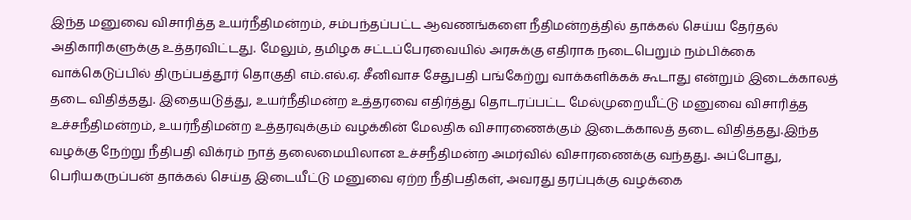இந்த மனுவை விசாரித்த உயர்நீதிமன்றம், சம்பந்தப்பட்ட ஆவணங்களை நீதிமன்றத்தில் தாக்கல் செய்ய தேர்தல் அதிகாரிகளுக்கு உத்தரவிட்டது. மேலும், தமிழக சட்டப்பேரவையில் அரசுக்கு எதிராக நடைபெறும் நம்பிக்கை வாக்கெடுப்பில் திருப்பத்தூர் தொகுதி எம்.எல்.ஏ. சீனிவாச சேதுபதி பங்கேற்று வாக்களிக்கக் கூடாது என்றும் இடைக்காலத் தடை விதித்தது. இதையடுத்து, உயர்நீதிமன்ற உத்தரவை எதிர்த்து தொடரப்பட்ட மேல்முறையீட்டு மனுவை விசாரித்த உச்சநீதிமன்றம், உயர்நீதிமன்ற உத்தரவுக்கும் வழக்கின் மேலதிக விசாரணைக்கும் இடைக்காலத் தடை விதித்தது.இந்த வழக்கு நேற்று நீதிபதி விக்ரம் நாத் தலைமையிலான உச்சநீதிமன்ற அமர்வில் விசாரணைக்கு வந்தது. அப்போது, பெரியகருப்பன் தாக்கல் செய்த இடையீட்டு மனுவை ஏற்ற நீதிபதிகள், அவரது தரப்புக்கு வழக்கை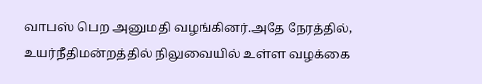வாபஸ் பெற அனுமதி வழங்கினர்.அதே நேரத்தில், உயர்நீதிமன்றத்தில் நிலுவையில் உள்ள வழக்கை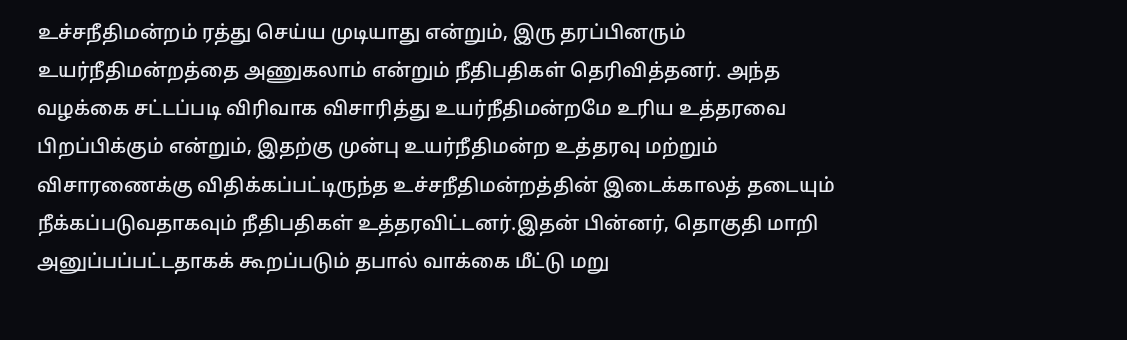உச்சநீதிமன்றம் ரத்து செய்ய முடியாது என்றும், இரு தரப்பினரும் உயர்நீதிமன்றத்தை அணுகலாம் என்றும் நீதிபதிகள் தெரிவித்தனர். அந்த வழக்கை சட்டப்படி விரிவாக விசாரித்து உயர்நீதிமன்றமே உரிய உத்தரவை பிறப்பிக்கும் என்றும், இதற்கு முன்பு உயர்நீதிமன்ற உத்தரவு மற்றும் விசாரணைக்கு விதிக்கப்பட்டிருந்த உச்சநீதிமன்றத்தின் இடைக்காலத் தடையும் நீக்கப்படுவதாகவும் நீதிபதிகள் உத்தரவிட்டனர்.இதன் பின்னர், தொகுதி மாறி அனுப்பப்பட்டதாகக் கூறப்படும் தபால் வாக்கை மீட்டு மறு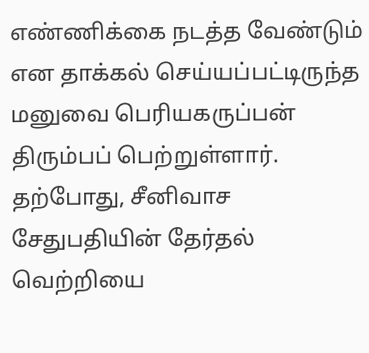எண்ணிக்கை நடத்த வேண்டும் என தாக்கல் செய்யப்பட்டிருந்த மனுவை பெரியகருப்பன் திரும்பப் பெற்றுள்ளார். தற்போது, சீனிவாச சேதுபதியின் தேர்தல் வெற்றியை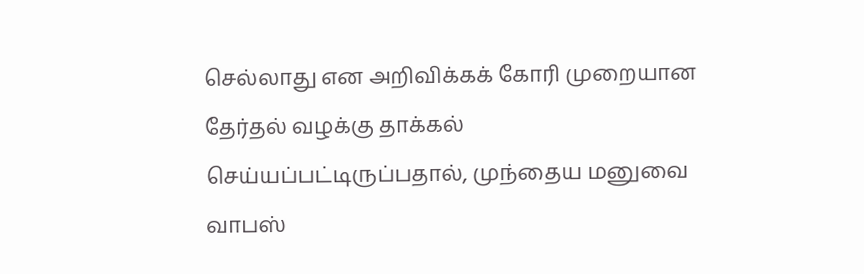செல்லாது என அறிவிக்கக் கோரி முறையான தேர்தல் வழக்கு தாக்கல் செய்யப்பட்டிருப்பதால், முந்தைய மனுவை வாபஸ்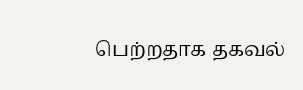பெற்றதாக தகவல்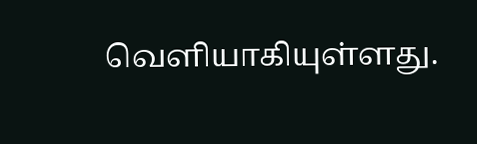வெளியாகியுள்ளது.